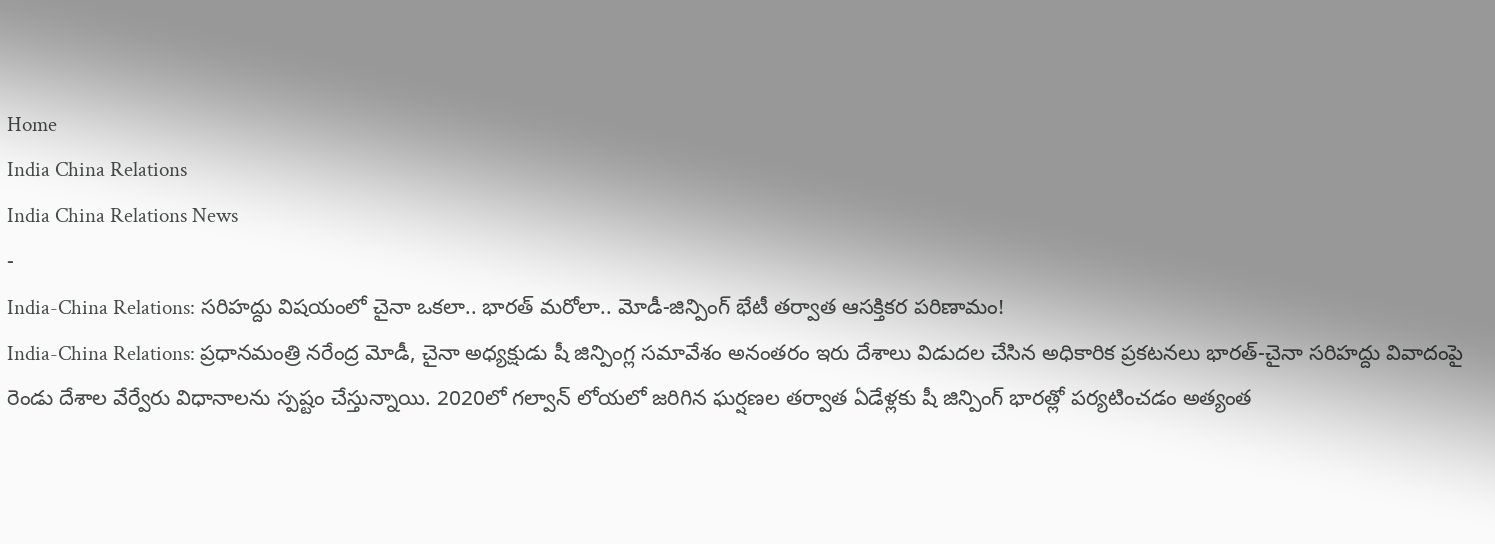Home
India China Relations
India China Relations News
-
India-China Relations: సరిహద్దు విషయంలో చైనా ఒకలా.. భారత్ మరోలా.. మోడీ-జిన్పింగ్ భేటీ తర్వాత ఆసక్తికర పరిణామం!
India-China Relations: ప్రధానమంత్రి నరేంద్ర మోడీ, చైనా అధ్యక్షుడు షీ జిన్పింగ్ల సమావేశం అనంతరం ఇరు దేశాలు విడుదల చేసిన అధికారిక ప్రకటనలు భారత్-చైనా సరిహద్దు వివాదంపై రెండు దేశాల వేర్వేరు విధానాలను స్పష్టం చేస్తున్నాయి. 2020లో గల్వాన్ లోయలో జరిగిన ఘర్షణల తర్వాత ఏడేళ్లకు షీ జిన్పింగ్ భారత్లో పర్యటించడం అత్యంత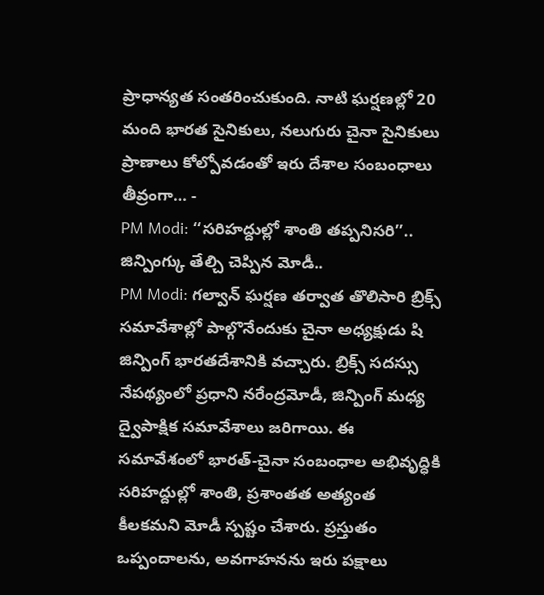ప్రాధాన్యత సంతరించుకుంది. నాటి ఘర్షణల్లో 20 మంది భారత సైనికులు, నలుగురు చైనా సైనికులు ప్రాణాలు కోల్పోవడంతో ఇరు దేశాల సంబంధాలు తీవ్రంగా… -
PM Modi: ‘‘సరిహద్దుల్లో శాంతి తప్పనిసరి’’.. జిన్పింగ్కు తేల్చి చెప్పిన మోడీ..
PM Modi: గల్వాన్ ఘర్షణ తర్వాత తొలిసారి బ్రిక్స్ సమావేశాల్లో పాల్గొనేందుకు చైనా అధ్యక్షుడు షి జిన్పింగ్ భారతదేశానికి వచ్చారు. బ్రిక్స్ సదస్సు నేపథ్యంలో ప్రధాని నరేంద్రమోడీ, జిన్పింగ్ మధ్య ద్వైపాక్షిక సమావేశాలు జరిగాయి. ఈ సమావేశంలో భారత్-చైనా సంబంధాల అభివృద్ధికి సరిహద్దుల్లో శాంతి, ప్రశాంతత అత్యంత కీలకమని మోడీ స్పష్టం చేశారు. ప్రస్తుతం ఒప్పందాలను, అవగాహనను ఇరు పక్షాలు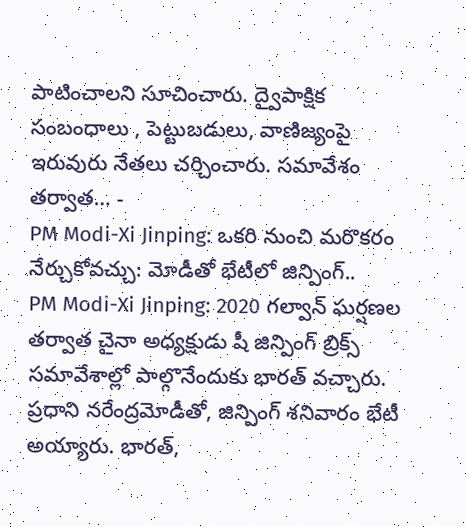పాటించాలని సూచించారు. ద్వైపాక్షిక సంబంధాలు , పెట్టుబడులు, వాణిజ్యంపై ఇరువురు నేతలు చర్చించారు. సమావేశం తర్వాత… -
PM Modi-Xi Jinping: ఒకరి నుంచి మరొకరం నేర్చుకోవచ్చు: మోడీతో భేటీలో జిన్పింగ్..
PM Modi-Xi Jinping: 2020 గల్వాన్ ఘర్షణల తర్వాత చైనా అధ్యక్షుడు షీ జిన్పింగ్ బ్రిక్స్ సమావేశాల్లో పాల్గొనేందుకు భారత్ వచ్చారు. ప్రధాని నరేంద్రమోడీతో, జిన్పింగ్ శనివారం భేటీ అయ్యారు. భారత్,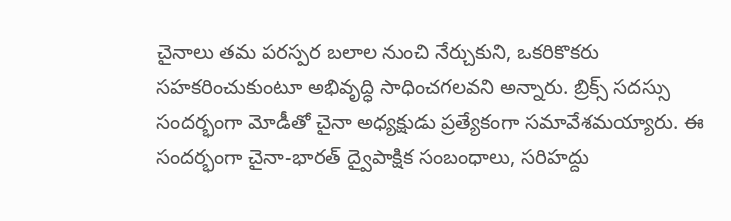చైనాలు తమ పరస్పర బలాల నుంచి నేర్చుకుని, ఒకరికొకరు సహకరించుకుంటూ అభివృద్ధి సాధించగలవని అన్నారు. బ్రిక్స్ సదస్సు సందర్భంగా మోడీతో చైనా అధ్యక్షుడు ప్రత్యేకంగా సమావేశమయ్యారు. ఈ సందర్భంగా చైనా-భారత్ ద్వైపాక్షిక సంబంధాలు, సరిహద్దు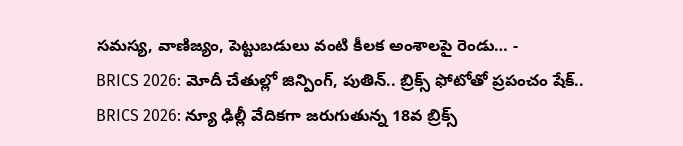సమస్య, వాణిజ్యం, పెట్టుబడులు వంటి కీలక అంశాలపై రెండు… -
BRICS 2026: మోదీ చేతుల్లో జిన్పింగ్, పుతిన్.. బ్రిక్స్ ఫోటోతో ప్రపంచం షేక్..
BRICS 2026: న్యూ ఢిల్లీ వేదికగా జరుగుతున్న 18వ బ్రిక్స్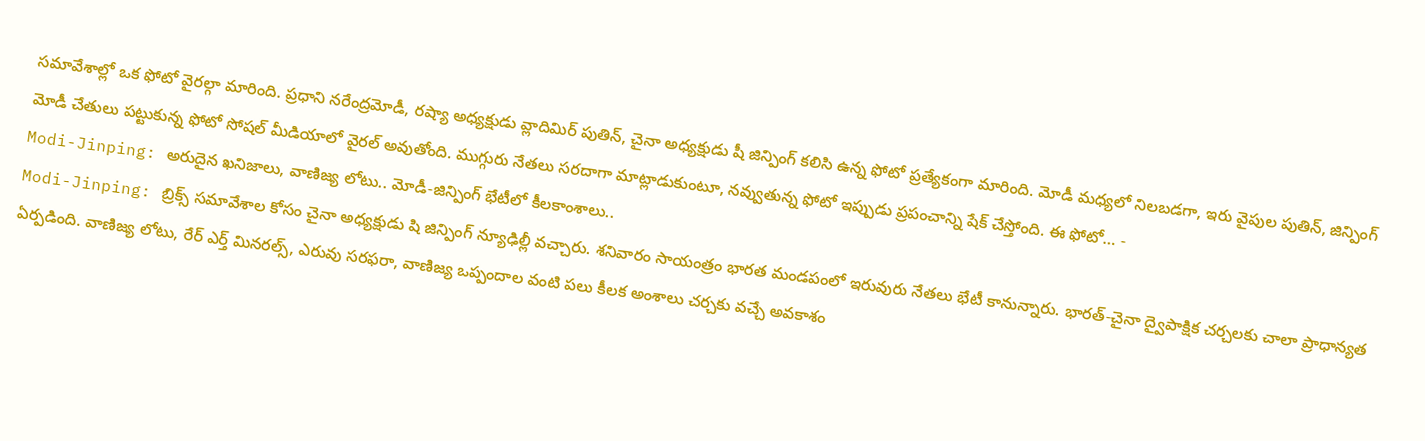సమావేశాల్లో ఒక ఫోటో వైరల్గా మారింది. ప్రధాని నరేంద్రమోడీ, రష్యా అధ్యక్షుడు వ్లాదిమిర్ పుతిన్, చైనా అధ్యక్షుడు షీ జిన్పింగ్ కలిసి ఉన్న ఫోటో ప్రత్యేకంగా మారింది. మోడీ మధ్యలో నిలబడగా, ఇరు వైపుల పుతిన్, జిన్పింగ్ మోడీ చేతులు పట్టుకున్న ఫోటో సోషల్ మీడియాలో వైరల్ అవుతోంది. ముగ్గురు నేతలు సరదాగా మాట్లాడుకుంటూ, నవ్వుతున్న ఫోటో ఇప్పుడు ప్రపంచాన్ని షేక్ చేస్తోంది. ఈ ఫోటో… -
Modi-Jinping: అరుదైన ఖనిజాలు, వాణిజ్య లోటు.. మోడీ-జిన్పింగ్ భేటీలో కీలకాంశాలు..
Modi-Jinping: బ్రిక్స్ సమావేశాల కోసం చైనా అధ్యక్షుడు షి జిన్పింగ్ న్యూఢిల్లీ వచ్చారు. శనివారం సాయంత్రం భారత మండపంలో ఇరువురు నేతలు భేటీ కానున్నారు. భారత్-చైనా ద్వైపాక్షిక చర్చలకు చాలా ప్రాధాన్యత ఏర్పడింది. వాణిజ్య లోటు, రేర్ ఎర్త్ మినరల్స్, ఎరువు సరఫరా, వాణిజ్య ఒప్పందాల వంటి పలు కీలక అంశాలు చర్చకు వచ్చే అవకాశం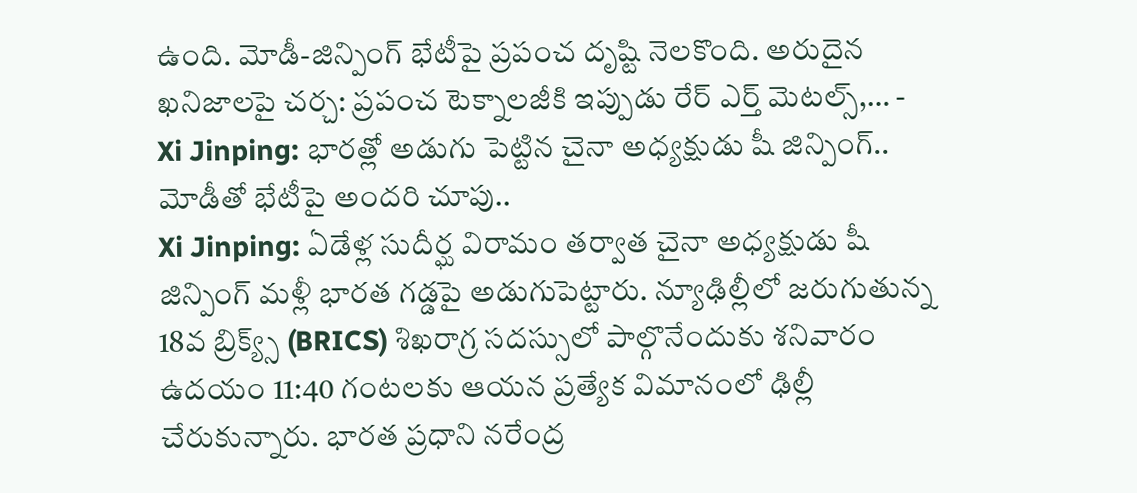ఉంది. మోడీ-జిన్పింగ్ భేటీపై ప్రపంచ దృష్టి నెలకొంది. అరుదైన ఖనిజాలపై చర్చ: ప్రపంచ టెక్నాలజీకి ఇప్పుడు రేర్ ఎర్త్ మెటల్స్,… -
Xi Jinping: భారత్లో అడుగు పెట్టిన చైనా అధ్యక్షుడు షీ జిన్పింగ్.. మోడీతో భేటీపై అందరి చూపు..
Xi Jinping: ఏడేళ్ల సుదీర్ఘ విరామం తర్వాత చైనా అధ్యక్షుడు షీ జిన్పింగ్ మళ్లీ భారత గడ్డపై అడుగుపెట్టారు. న్యూఢిల్లీలో జరుగుతున్న 18వ బ్రిక్య్స్ (BRICS) శిఖరాగ్ర సదస్సులో పాల్గొనేందుకు శనివారం ఉదయం 11:40 గంటలకు ఆయన ప్రత్యేక విమానంలో ఢిల్లీ చేరుకున్నారు. భారత ప్రధాని నరేంద్ర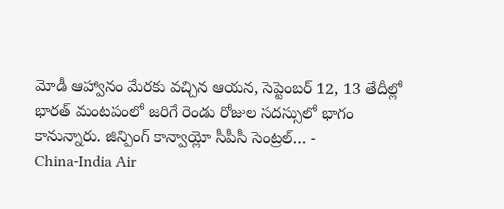మోడీ ఆహ్వానం మేరకు వచ్చిన ఆయన, సెప్టెంబర్ 12, 13 తేదీల్లో భారత్ మంటపంలో జరిగే రెండు రోజుల సదస్సులో భాగం కానున్నారు. జిన్పింగ్ కాన్వాయ్లో సీపీసీ సెంట్రల్… -
China-India Air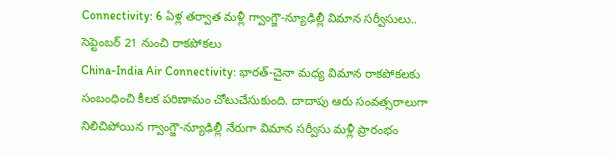Connectivity: 6 ఏళ్ల తర్వాత మళ్లీ గ్వాంగ్జౌ-న్యూఢిల్లీ విమాన సర్వీసులు.. సెప్టెంబర్ 21 నుంచి రాకపోకలు
China-India Air Connectivity: భారత్-చైనా మధ్య విమాన రాకపోకలకు సంబంధించి కీలక పరిణామం చోటుచేసుకుంది. దాదాపు ఆరు సంవత్సరాలుగా నిలిచిపోయిన గ్వాంగ్జౌ-న్యూఢిల్లీ నేరుగా విమాన సర్వీసు మళ్లీ ప్రారంభం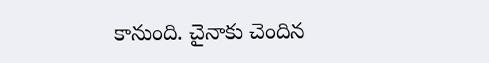కానుంది. చైనాకు చెందిన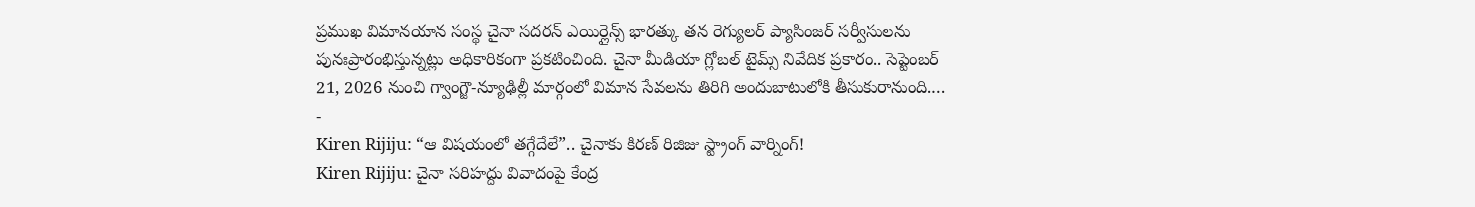ప్రముఖ విమానయాన సంస్థ చైనా సదరన్ ఎయిర్లైన్స్ భారత్కు తన రెగ్యులర్ ప్యాసింజర్ సర్వీసులను పునఃప్రారంభిస్తున్నట్లు అధికారికంగా ప్రకటించింది. చైనా మీడియా గ్లోబల్ టైమ్స్ నివేదిక ప్రకారం.. సెప్టెంబర్ 21, 2026 నుంచి గ్వాంగ్జౌ-న్యూఢిల్లీ మార్గంలో విమాన సేవలను తిరిగి అందుబాటులోకి తీసుకురానుంది.… -
Kiren Rijiju: “ఆ విషయంలో తగ్గేదేలే”.. చైనాకు కిరణ్ రిజిజు స్ట్రాంగ్ వార్నింగ్!
Kiren Rijiju: చైనా సరిహద్దు వివాదంపై కేంద్ర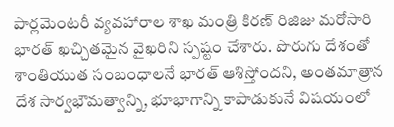పార్లమెంటరీ వ్యవహారాల శాఖ మంత్రి కిరణ్ రిజిజు మరోసారి భారత్ ఖచ్చితమైన వైఖరిని స్పష్టం చేశారు. పొరుగు దేశంతో శాంతియుత సంబంధాలనే భారత్ ఆశిస్తోందని, అంతమాత్రాన దేశ సార్వభౌమత్వాన్ని, భూభాగాన్ని కాపాడుకునే విషయంలో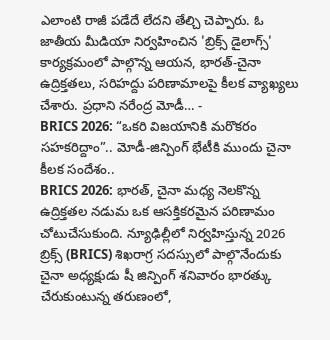ఎలాంటి రాజీ పడేదే లేదని తేల్చి చెప్పారు. ఓ జాతీయ మీడియా నిర్వహించిన 'బ్రిక్స్ డైలాగ్స్' కార్యక్రమంలో పాల్గొన్న ఆయన, భారత్-చైనా ఉద్రిక్తతలు, సరిహద్దు పరిణామాలపై కీలక వ్యాఖ్యలు చేశారు. ప్రధాని నరేంద్ర మోడీ… -
BRICS 2026: “ఒకరి విజయానికి మరొకరం సహకరిద్దాం”.. మోడీ-జిన్పింగ్ భేటీకి ముందు చైనా కీలక సందేశం..
BRICS 2026: భారత్, చైనా మధ్య నెలకొన్న ఉద్రిక్తతల నడుమ ఒక ఆసక్తికరమైన పరిణామం చోటుచేసుకుంది. న్యూఢిల్లీలో నిర్వహిస్తున్న 2026 బ్రిక్స్ (BRICS) శిఖరాగ్ర సదస్సులో పాల్గొనేందుకు చైనా అధ్యక్షుడు షీ జిన్పింగ్ శనివారం భారత్కు చేరుకుంటున్న తరుణంలో,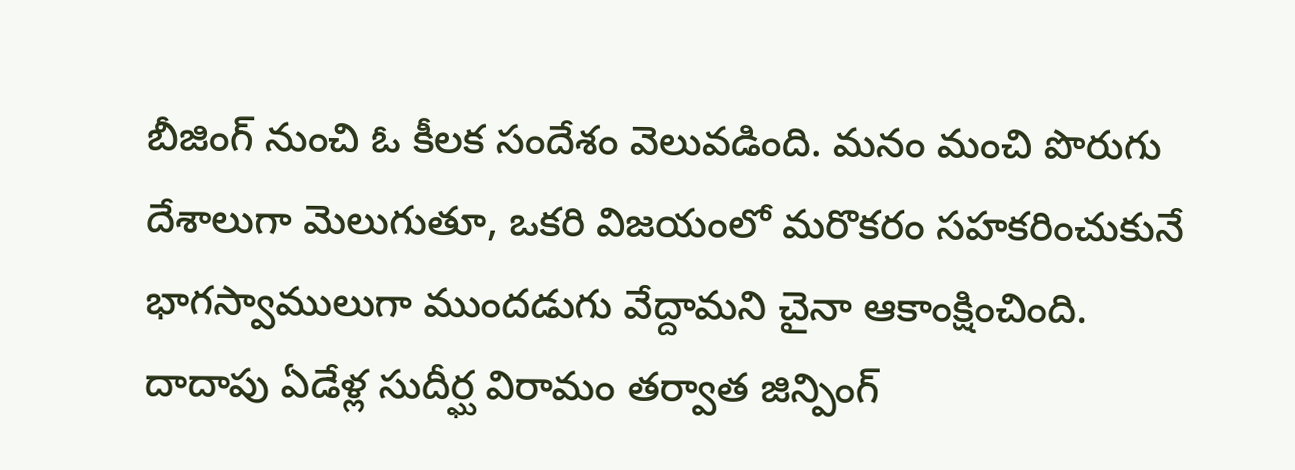బీజింగ్ నుంచి ఓ కీలక సందేశం వెలువడింది. మనం మంచి పొరుగు దేశాలుగా మెలుగుతూ, ఒకరి విజయంలో మరొకరం సహకరించుకునే భాగస్వాములుగా ముందడుగు వేద్దామని చైనా ఆకాంక్షించింది. దాదాపు ఏడేళ్ల సుదీర్ఘ విరామం తర్వాత జిన్పింగ్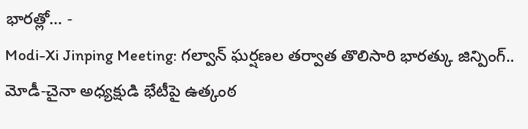భారత్లో… -
Modi-Xi Jinping Meeting: గల్వాన్ ఘర్షణల తర్వాత తొలిసారి భారత్కు జిన్పింగ్.. మోడీ-చైనా అధ్యక్షుడి భేటీపై ఉత్కంఠ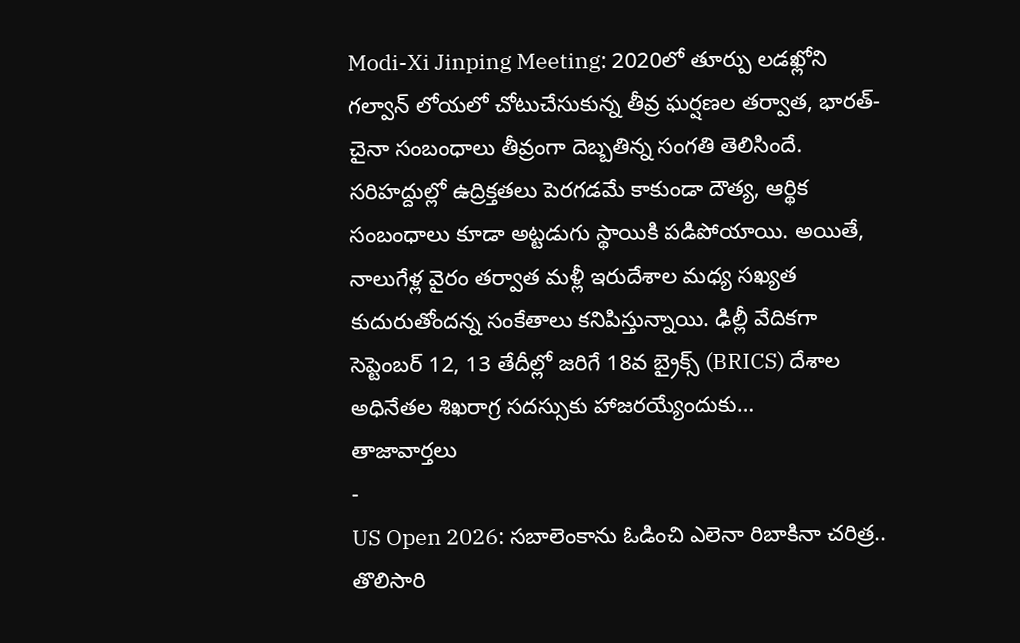Modi-Xi Jinping Meeting: 2020లో తూర్పు లడఖ్లోని గల్వాన్ లోయలో చోటుచేసుకున్న తీవ్ర ఘర్షణల తర్వాత, భారత్-చైనా సంబంధాలు తీవ్రంగా దెబ్బతిన్న సంగతి తెలిసిందే. సరిహద్దుల్లో ఉద్రిక్తతలు పెరగడమే కాకుండా దౌత్య, ఆర్థిక సంబంధాలు కూడా అట్టడుగు స్థాయికి పడిపోయాయి. అయితే, నాలుగేళ్ల వైరం తర్వాత మళ్లీ ఇరుదేశాల మధ్య సఖ్యత కుదురుతోందన్న సంకేతాలు కనిపిస్తున్నాయి. ఢిల్లీ వేదికగా సెప్టెంబర్ 12, 13 తేదీల్లో జరిగే 18వ బ్రైక్స్ (BRICS) దేశాల అధినేతల శిఖరాగ్ర సదస్సుకు హాజరయ్యేందుకు…
తాజావార్తలు
-
US Open 2026: సబాలెంకాను ఓడించి ఎలెనా రిబాకినా చరిత్ర.. తొలిసారి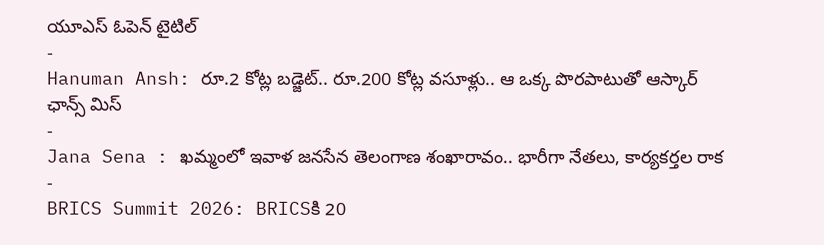యూఎస్ ఓపెన్ టైటిల్
-
Hanuman Ansh: రూ.2 కోట్ల బడ్జెట్.. రూ.200 కోట్ల వసూళ్లు.. ఆ ఒక్క పొరపాటుతో ఆస్కార్ ఛాన్స్ మిస్
-
Jana Sena : ఖమ్మంలో ఇవాళ జనసేన తెలంగాణ శంఖారావం.. భారీగా నేతలు, కార్యకర్తల రాక
-
BRICS Summit 2026: BRICSకి 20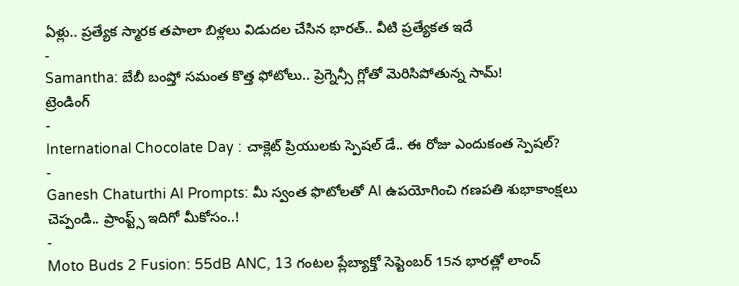ఏళ్లు.. ప్రత్యేక స్మారక తపాలా బిళ్లలు విడుదల చేసిన భారత్.. వీటి ప్రత్యేకత ఇదే
-
Samantha: బేబీ బంప్తో సమంత కొత్త ఫోటోలు.. ప్రెగ్నెన్సీ గ్లోతో మెరిసిపోతున్న సామ్!
ట్రెండింగ్
-
International Chocolate Day : చాక్లెట్ ప్రియులకు స్పెషల్ డే.. ఈ రోజు ఎందుకంత స్పెషల్?
-
Ganesh Chaturthi AI Prompts: మీ స్వంత ఫొటోలతో AI ఉపయోగించి గణపతి శుభాకాంక్షలు చెప్పండి.. ప్రాంప్ట్స్ ఇదిగో మీకోసం..!
-
Moto Buds 2 Fusion: 55dB ANC, 13 గంటల ప్లేబ్యాక్తో సెప్టెంబర్ 15న భారత్లో లాంచ్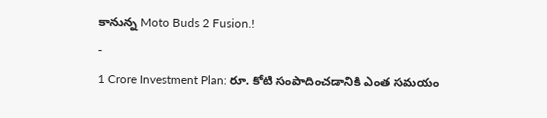కానున్న Moto Buds 2 Fusion.!
-
1 Crore Investment Plan: రూ. కోటి సంపాదించడానికి ఎంత సమయం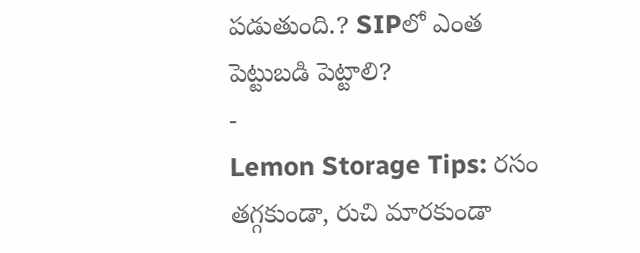పడుతుంది.? SIPలో ఎంత పెట్టుబడి పెట్టాలి?
-
Lemon Storage Tips: రసం తగ్గకుండా, రుచి మారకుండా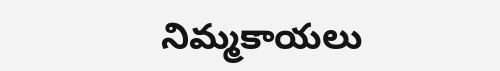నిమ్మకాయలు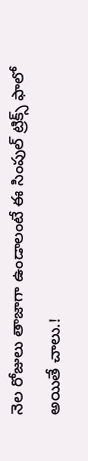నెల రోజులు తాజాగా ఉండాలంటే ఈ సింపుల్ ట్రిక్స్ ఫాలో అయితే చాలు.!